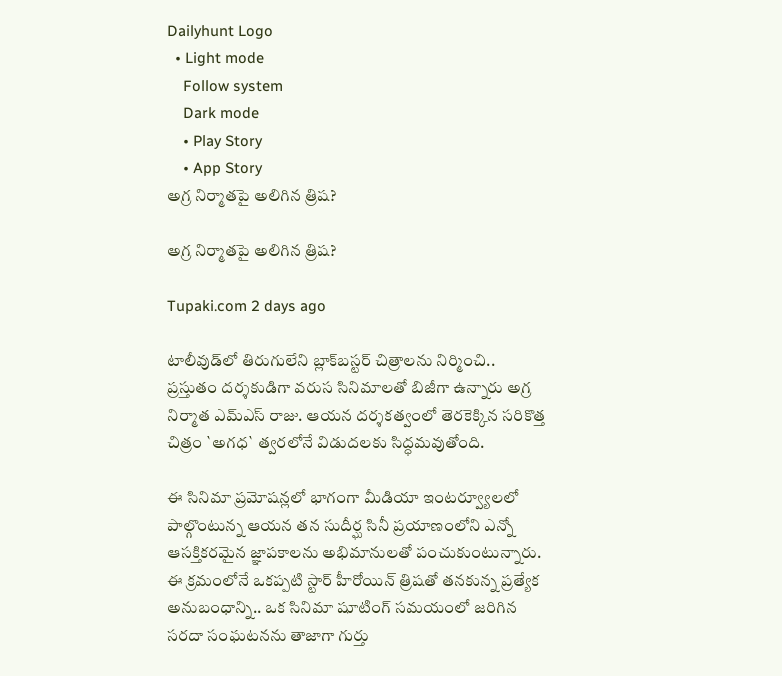Dailyhunt Logo
  • Light mode
    Follow system
    Dark mode
    • Play Story
    • App Story
అగ్ర నిర్మాతపై అలిగిన త్రిష?

అగ్ర నిర్మాతపై అలిగిన త్రిష?

Tupaki.com 2 days ago

టాలీవుడ్‌లో తిరుగులేని బ్లాక్‌బస్టర్ చిత్రాలను నిర్మించి.. ప్రస్తుతం దర్శకుడిగా వరుస సినిమాలతో బిజీగా ఉన్నారు అగ్ర నిర్మాత ఎమ్‌ఎస్ రాజు. ఆయన దర్శకత్వంలో తెరకెక్కిన సరికొత్త చిత్రం `అగధ` త్వరలోనే విడుదలకు సిద్ధమవుతోంది.

ఈ సినిమా ప్రమోషన్లలో భాగంగా మీడియా ఇంటర్వ్యూలలో పాల్గొంటున్న ఆయన తన సుదీర్ఘ సినీ ప్రయాణంలోని ఎన్నో ఆసక్తికరమైన జ్ఞాపకాలను అభిమానులతో పంచుకుంటున్నారు. ఈ క్రమంలోనే ఒకప్పటి స్టార్ హీరోయిన్ త్రిషతో తనకున్న ప్రత్యేక అనుబంధాన్ని.. ఒక సినిమా షూటింగ్ సమయంలో జరిగిన సరదా సంఘటనను తాజాగా గుర్తు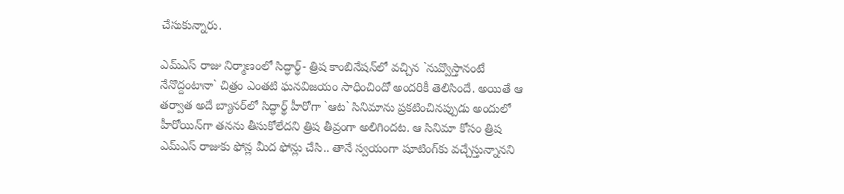చేసుకున్నారు.

ఎమ్‌ఎస్ రాజు నిర్మాణంలో సిద్ధార్థ్- త్రిష కాంబినేషన్‌లో వచ్చిన `నువ్వొస్తానంటే నేనొద్దంటానా` చిత్రం ఎంతటి ఘనవిజయం సాధించిందో అందరికీ తెలిసిందే. అయితే ఆ తర్వాత అదే బ్యానర్‌లో సిద్ధార్థ్ హీరోగా `ఆట` సినిమాను ప్రకటించినప్పుడు అందులో హీరోయిన్‌గా తనను తీసుకోలేదని త్రిష తీవ్రంగా అలిగిందట. ఆ సినిమా కోసం త్రిష ఎమ్‌ఎస్ రాజుకు ఫోన్ల మీద ఫోన్లు చేసి.. తానే స్వయంగా షూటింగ్‌కు వచ్చేస్తున్నానని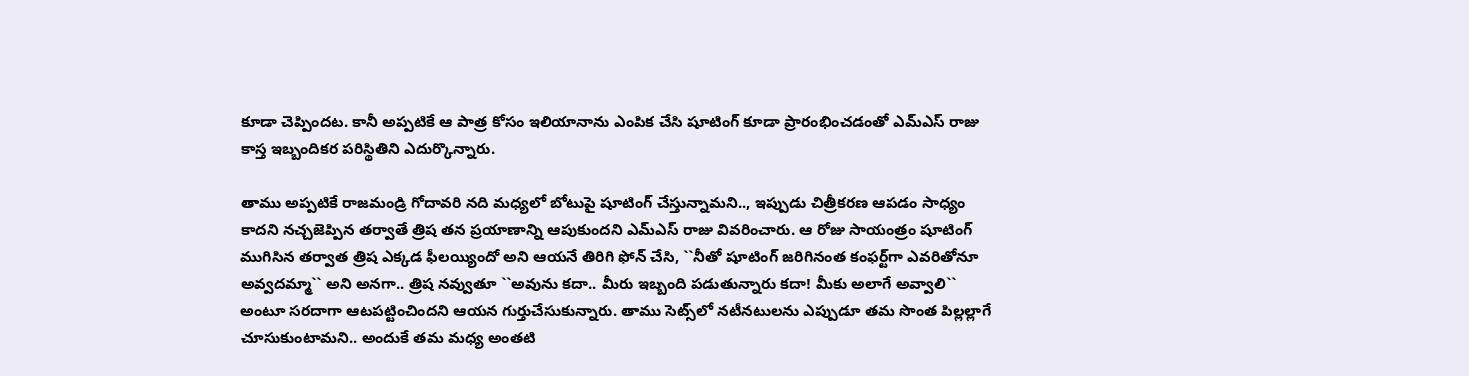కూడా చెప్పిందట. కానీ అప్పటికే ఆ పాత్ర కోసం ఇలియానాను ఎంపిక చేసి షూటింగ్ కూడా ప్రారంభించడంతో ఎమ్‌ఎస్ రాజు కాస్త ఇబ్బందికర పరిస్థితిని ఎదుర్కొన్నారు.

తాము అప్పటికే రాజమండ్రి గోదావరి నది మధ్యలో బోటుపై షూటింగ్ చేస్తున్నామని.., ఇప్పుడు చిత్రీకరణ ఆపడం సాధ్యం కాదని నచ్చజెప్పిన తర్వాతే త్రిష తన ప్రయాణాన్ని ఆపుకుందని ఎమ్‌ఎస్ రాజు వివరించారు. ఆ రోజు సాయంత్రం షూటింగ్ ముగిసిన తర్వాత త్రిష ఎక్కడ ఫీలయ్యిందో అని ఆయనే తిరిగి ఫోన్ చేసి, ``నీతో షూటింగ్ జరిగినంత కంఫర్ట్‌గా ఎవరితోనూ అవ్వదమ్మా`` అని అనగా.. త్రిష నవ్వుతూ ``అవును కదా.. మీరు ఇబ్బంది పడుతున్నారు కదా! మీకు అలాగే అవ్వాలి`` అంటూ సరదాగా ఆటపట్టించిందని ఆయన గుర్తుచేసుకున్నారు. తాము సెట్స్‌లో నటీనటులను ఎప్పుడూ తమ సొంత పిల్లల్లాగే చూసుకుంటామని.. అందుకే తమ మధ్య అంతటి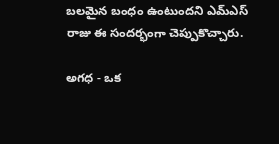బలమైన బంధం ఉంటుందని ఎమ్‌ఎస్ రాజు ఈ సందర్భంగా చెప్పుకొచ్చారు.

అగధ - ఒక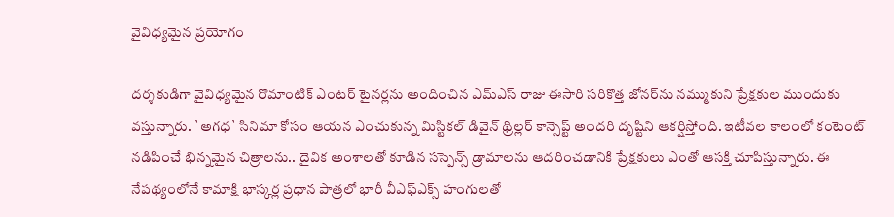వైవిధ్యమైన ప్రయోగం

దర్శకుడిగా వైవిధ్యమైన రొమాంటిక్ ఎంటర్ టైనర్లను అందించిన ఎమ్‌ఎస్ రాజు ఈసారి సరికొత్త జోనర్‌ను నమ్ముకుని ప్రేక్షకుల ముందుకు వస్తున్నారు. `అగధ` సినిమా కోసం ఆయన ఎంచుకున్న మిస్టికల్ డివైన్ థ్రిల్లర్ కాన్సెప్ట్ అందరి దృష్టిని ఆకర్షిస్తోంది. ఇటీవల కాలంలో కంటెంట్ నడిపించే భిన్నమైన చిత్రాలను.. దైవిక అంశాలతో కూడిన సస్పెన్స్ డ్రామాలను ఆదరించడానికి ప్రేక్షకులు ఎంతో ఆసక్తి చూపిస్తున్నారు. ఈ నేపథ్యంలోనే కామాక్షి భాస్కర్ల ప్రధాన పాత్రలో భారీ వీఎఫ్ఎక్స్ హంగులతో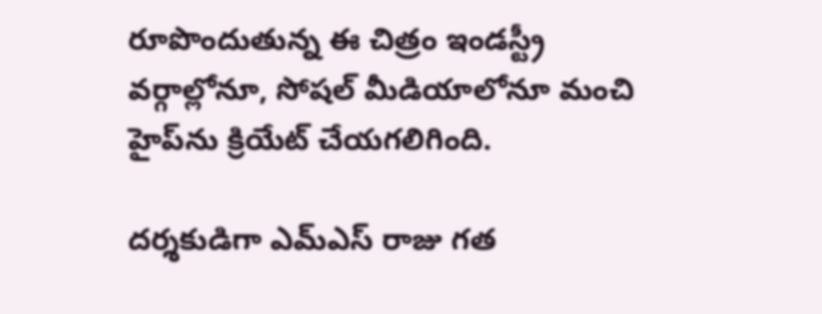రూపొందుతున్న ఈ చిత్రం ఇండస్ట్రీ వర్గాల్లోనూ, సోషల్ మీడియాలోనూ మంచి హైప్‌ను క్రియేట్ చేయగలిగింది.

దర్శకుడిగా ఎమ్‌ఎస్ రాజు గత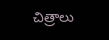చిత్రాలు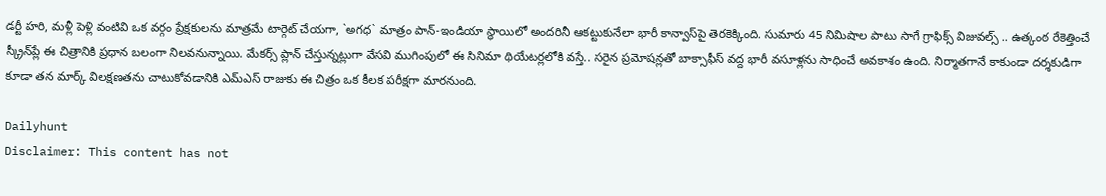డర్టీ హరి, మళ్లీ పెళ్లి వంటివి ఒక వర్గం ప్రేక్షకులను మాత్రమే టార్గెట్ చేయగా, `అగధ` మాత్రం పాన్-ఇండియా స్థాయిలో అందరినీ ఆకట్టుకునేలా భారీ కాన్వాస్‌పై తెరకెక్కింది. సుమారు 45 నిమిషాల పాటు సాగే గ్రాఫిక్స్ విజువల్స్ .. ఉత్కంఠ రేకెత్తించే స్క్రీన్‌ప్లే ఈ చిత్రానికి ప్రధాన బలంగా నిలవనున్నాయి. మేకర్స్ ప్లాన్ చేస్తున్నట్లుగా వేసవి ముగింపులో ఈ సినిమా థియేటర్లలోకి వస్తే.. సరైన ప్రమోషన్లతో బాక్సాఫీస్ వద్ద భారీ వసూళ్లను సాధించే అవకాశం ఉంది. నిర్మాతగానే కాకుండా దర్శకుడిగా కూడా తన మార్క్ విలక్షణతను చాటుకోవడానికి ఎమ్‌ఎస్ రాజుకు ఈ చిత్రం ఒక కీలక పరీక్షగా మారనుంది.

Dailyhunt
Disclaimer: This content has not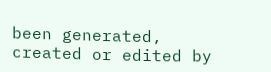been generated, created or edited by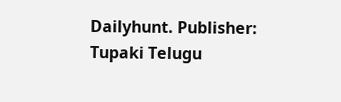Dailyhunt. Publisher: Tupaki Telugu